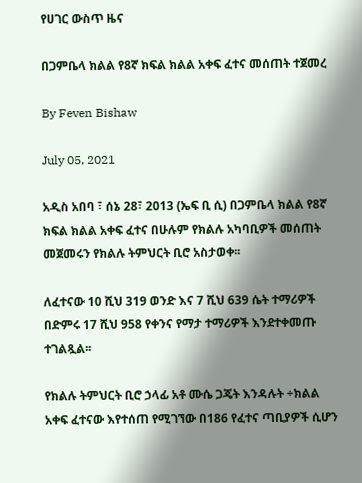የሀገር ውስጥ ዜና

በጋምቤላ ክልል የ8ኛ ክፍል ክልል አቀፍ ፈተና መሰጠት ተጀመረ

By Feven Bishaw

July 05, 2021

አዲስ አበባ ፣ ሰኔ 28፣ 2013 (ኤፍ ቢ ሲ) በጋምቤላ ክልል የ8ኛ ክፍል ክልል አቀፍ ፈተና በሁሉም የክልሉ አካባቢዎች መሰጠት መጀመሩን የክልሉ ትምህርት ቢሮ አስታወቀ፡፡

ለፈተናው 10 ሺህ 319 ወንድ እና 7 ሺህ 639 ሴት ተማሪዎች በድምሩ 17 ሺህ 958 የቀንና የማታ ተማሪዎች እንደተቀመጡ ተገልጿል፡፡

የክልሉ ትምህርት ቢሮ ኃላፊ አቶ ሙሴ ጋጄት እንዳሉት ÷ክልል አቀፍ ፈተናው እየተሰጠ የሚገኘው በ186 የፈተና ጣቢያዎች ሲሆን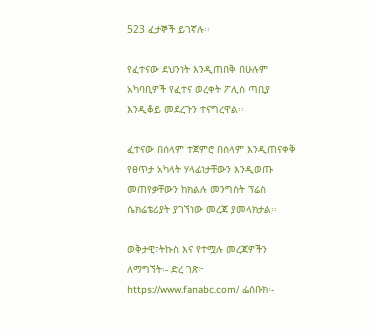523 ፈታኞች ይገኛሉ፡፡

የፈተናው ደህንነት እንዲጠበቅ በሁሉም አካባቢዎች የፈተና ወረቀት ፖሊስ ጣቢያ እንዲቆይ መደረጉን ተናግረዋል፡፡

ፈተናው በሰላም ተጀምሮ በሰላም እንዲጠናቀቅ የፀጥታ አካላት ሃላፊነታቸውን እንዲወጡ መጠየቃቸውን ከክልሉ መንግስት ፕሬስ ሴክሬቴሪያት ያገኘነው መረጃ ያመላክታል፡፡

ወቅታዊ፣ትኩስ እና የተሟሉ መረጃዎችን ለማግኘት፡- ድረ ገጽ፦ https://www.fanabc.com/ ፌስቡክ፡-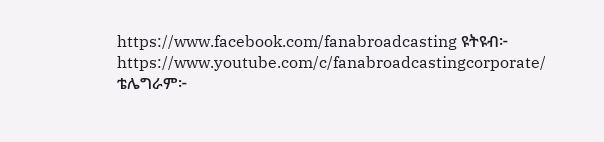https://www.facebook.com/fanabroadcasting ዩትዩብ፦ https://www.youtube.com/c/fanabroadcastingcorporate/ ቴሌግራም፦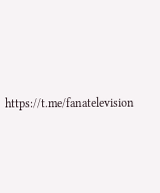https://t.me/fanatelevision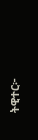ትዊተር፦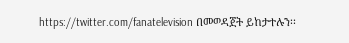https://twitter.com/fanatelevision በመወዳጀት ይከታተሉን፡፡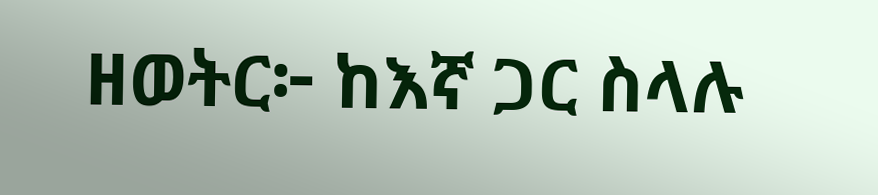ዘወትር፦ ከእኛ ጋር ስላሉ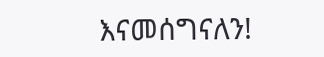እናመሰግናለን!